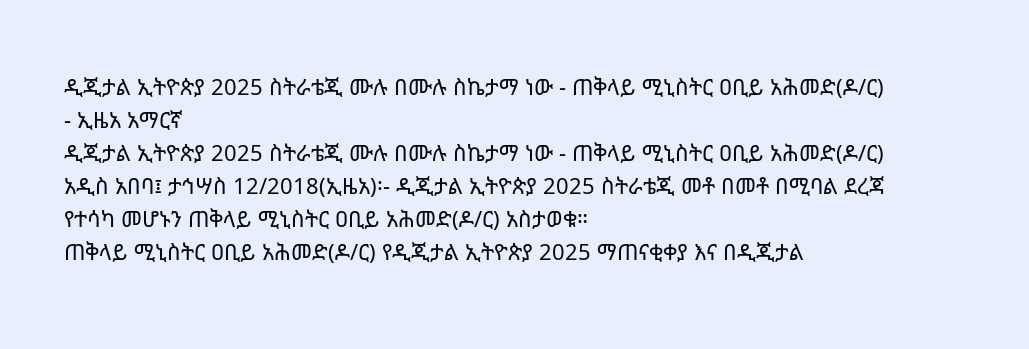ዲጂታል ኢትዮጵያ 2025 ስትራቴጂ ሙሉ በሙሉ ስኬታማ ነው - ጠቅላይ ሚኒስትር ዐቢይ አሕመድ(ዶ/ር) - ኢዜአ አማርኛ
ዲጂታል ኢትዮጵያ 2025 ስትራቴጂ ሙሉ በሙሉ ስኬታማ ነው - ጠቅላይ ሚኒስትር ዐቢይ አሕመድ(ዶ/ር)
አዲስ አበባ፤ ታኅሣስ 12/2018(ኢዜአ)፡- ዲጂታል ኢትዮጵያ 2025 ስትራቴጂ መቶ በመቶ በሚባል ደረጃ የተሳካ መሆኑን ጠቅላይ ሚኒስትር ዐቢይ አሕመድ(ዶ/ር) አስታወቁ።
ጠቅላይ ሚኒስትር ዐቢይ አሕመድ(ዶ/ር) የዲጂታል ኢትዮጵያ 2025 ማጠናቂቀያ እና በዲጂታል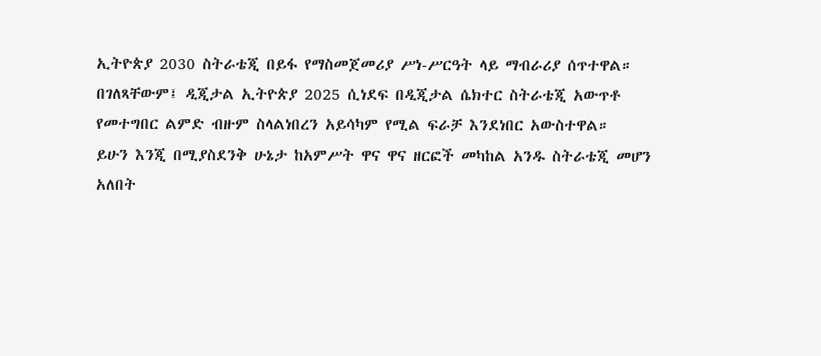ኢትዮጵያ 2030 ስትራቴጂ በይፋ የማስመጀመሪያ ሥነ-ሥርዓት ላይ ማብራሪያ ሰጥተዋል።
በገለጻቸውም፤ ዲጂታል ኢትዮጵያ 2025 ሲነደፍ በዲጂታል ሴክተር ስትራቴጂ አውጥቶ የመተግበር ልምድ ብዙም ስላልነበረን አይሳካም የሚል ፍራቻ እንደነበር አውስተዋል።
ይሁን እንጂ በሚያስደንቅ ሁኔታ ከአምሥት ዋና ዋና ዘርፎች መካከል አንዱ ስትራቴጂ መሆን አለበት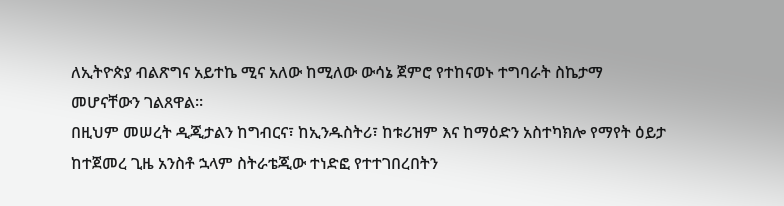ለኢትዮጵያ ብልጽግና አይተኬ ሚና አለው ከሚለው ውሳኔ ጀምሮ የተከናወኑ ተግባራት ስኬታማ መሆናቸውን ገልጸዋል።
በዚህም መሠረት ዲጂታልን ከግብርና፣ ከኢንዱስትሪ፣ ከቱሪዝም እና ከማዕድን አስተካክሎ የማየት ዕይታ ከተጀመረ ጊዜ አንስቶ ኋላም ስትራቴጂው ተነድፎ የተተገበረበትን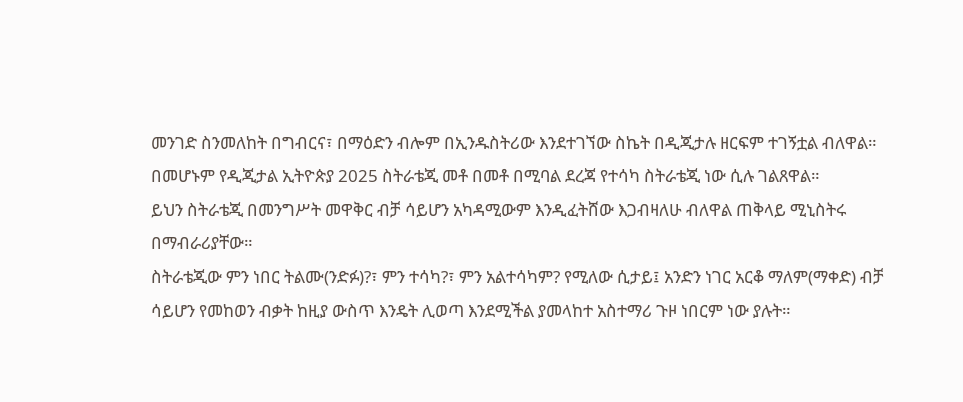መንገድ ስንመለከት በግብርና፣ በማዕድን ብሎም በኢንዱስትሪው እንደተገኘው ስኬት በዲጂታሉ ዘርፍም ተገኝቷል ብለዋል።
በመሆኑም የዲጂታል ኢትዮጵያ 2025 ስትራቴጂ መቶ በመቶ በሚባል ደረጃ የተሳካ ስትራቴጂ ነው ሲሉ ገልጸዋል።
ይህን ስትራቴጂ በመንግሥት መዋቅር ብቻ ሳይሆን አካዳሚውም እንዲፈትሸው እጋብዛለሁ ብለዋል ጠቅላይ ሚኒስትሩ በማብራሪያቸው።
ስትራቴጂው ምን ነበር ትልሙ(ንድፉ)?፣ ምን ተሳካ?፣ ምን አልተሳካም? የሚለው ሲታይ፤ አንድን ነገር አርቆ ማለም(ማቀድ) ብቻ ሳይሆን የመከወን ብቃት ከዚያ ውስጥ እንዴት ሊወጣ እንደሚችል ያመላከተ አስተማሪ ጉዞ ነበርም ነው ያሉት።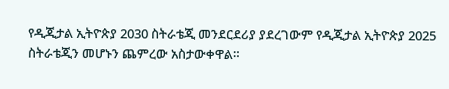የዲጂታል ኢትዮጵያ 2030 ስትራቴጂ መንደርደሪያ ያደረገውም የዲጂታል ኢትዮጵያ 2025 ስትራቴጂን መሆኑን ጨምረው አስታውቀዋል።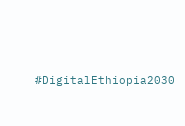#DigitalEthiopia2030